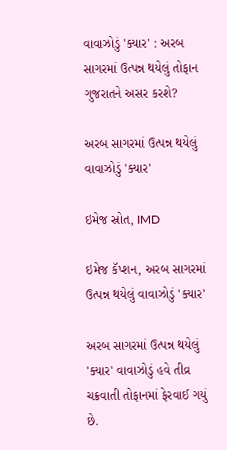વાવાઝોડું 'ક્યાર' : અરબ સાગરમાં ઉત્પન્ન થયેલું તોફાન ગુજરાતને અસર કરશે?

અરબ સાગરમાં ઉત્પન્ન થયેલું વાવાઝોડું 'ક્યાર'

ઇમેજ સ્રોત, IMD

ઇમેજ કૅપ્શન, અરબ સાગરમાં ઉત્પન્ન થયેલું વાવાઝોડું 'ક્યાર'

અરબ સાગરમાં ઉત્પન્ન થયેલું 'ક્યાર' વાવાઝોડું હવે તીવ્ર ચક્રવાતી તોફાનમાં ફેરવાઈ ગયું છે.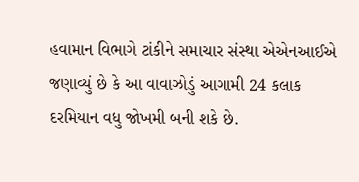હવામાન વિભાગે ટાંકીને સમાચાર સંસ્થા એએનઆઈએ જણાવ્યું છે કે આ વાવાઝોડું આગામી 24 કલાક દરમિયાન વધુ જોખમી બની શકે છે.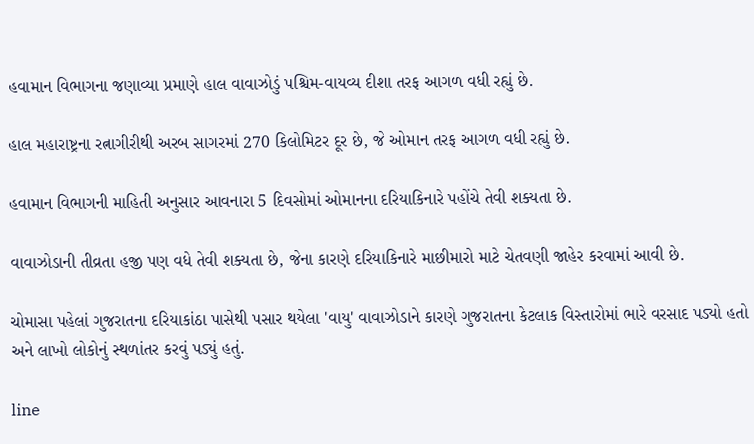હવામાન વિભાગના જણાવ્યા પ્રમાણે હાલ વાવાઝોડું પશ્ચિમ-વાયવ્ય દીશા તરફ આગળ વધી રહ્યું છે.

હાલ મહારાષ્ટ્રના રત્નાગીરીથી અરબ સાગરમાં 270 કિલોમિટર દૂર છે, જે ઓમાન તરફ આગળ વધી રહ્યું છે.

હવામાન વિભાગની માહિતી અનુસાર આવનારા 5 દિવસોમાં ઓમાનના દરિયાકિનારે પહોંચે તેવી શક્યતા છે.

વાવાઝોડાની તીવ્રતા હજી પણ વધે તેવી શક્યતા છે, જેના કારણે દરિયાકિનારે માછીમારો માટે ચેતવણી જાહેર કરવામાં આવી છે.

ચોમાસા પહેલાં ગુજરાતના દરિયાકાંઠા પાસેથી પસાર થયેલા 'વાયુ' વાવાઝોડાને કારણે ગુજરાતના કેટલાક વિસ્તારોમાં ભારે વરસાદ પડ્યો હતો અને લાખો લોકોનું સ્થળાંતર કરવું પડ્યું હતું.

line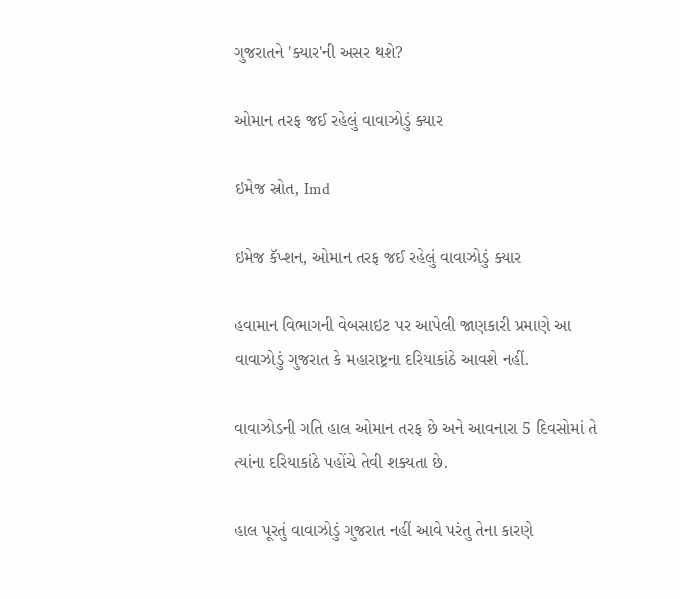ગુજરાતને 'ક્યાર'ની અસર થશે?

ઓમાન તરફ જઈ રહેલું વાવાઝોડું ક્યાર

ઇમેજ સ્રોત, Imd

ઇમેજ કૅપ્શન, ઓમાન તરફ જઈ રહેલું વાવાઝોડું ક્યાર

હવામાન વિભાગની વેબસાઇટ પર આપેલી જાણકારી પ્રમાણે આ વાવાઝોડું ગુજરાત કે મહારાષ્ટ્રના દરિયાકાંઠે આવશે નહીં.

વાવાઝોડની ગતિ હાલ ઓમાન તરફ છે અને આવનારા 5 દિવસોમાં તે ત્યાંના દરિયાકાંઠે પહોંચે તેવી શક્યતા છે.

હાલ પૂરતું વાવાઝોડું ગુજરાત નહીં આવે પરંતુ તેના કારણે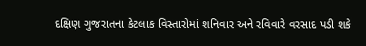દક્ષિણ ગુજરાતના કેટલાક વિસ્તારોમાં શનિવાર અને રવિવારે વરસાદ પડી શકે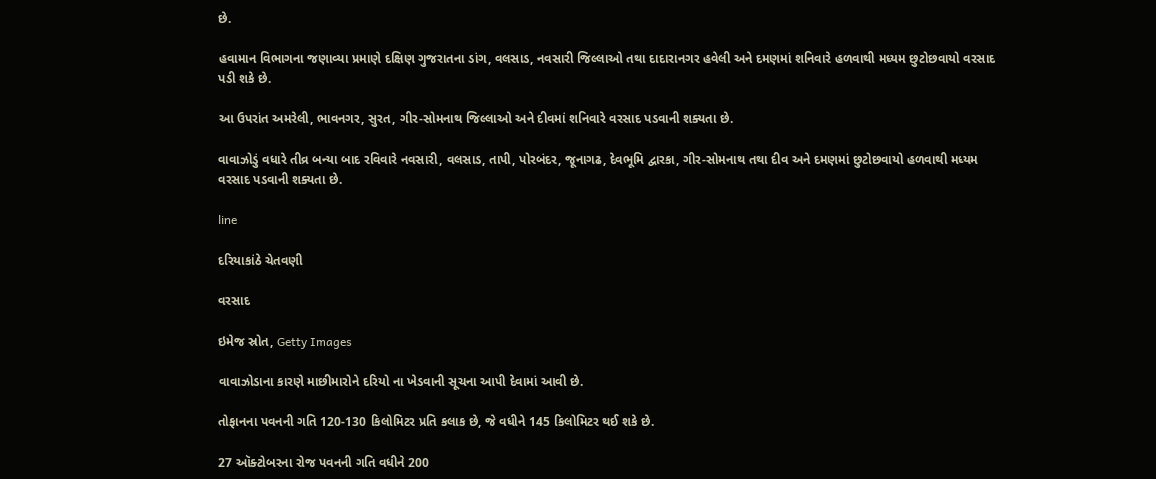છે.

હવામાન વિભાગના જણાવ્યા પ્રમાણે દક્ષિણ ગુજરાતના ડાંગ, વલસાડ, નવસારી જિલ્લાઓ તથા દાદારાનગર હવેલી અને દમણમાં શનિવારે હળવાથી મધ્યમ છુટોછવાયો વરસાદ પડી શકે છે.

આ ઉપરાંત અમરેલી, ભાવનગર, સુરત, ગીર-સોમનાથ જિલ્લાઓ અને દીવમાં શનિવારે વરસાદ પડવાની શક્યતા છે.

વાવાઝોડું વધારે તીવ્ર બન્યા બાદ રવિવારે નવસારી, વલસાડ, તાપી, પોરબંદર, જૂનાગઢ, દેવભૂમિ દ્વારકા, ગીર-સોમનાથ તથા દીવ અને દમણમાં છુટોછવાયો હળવાથી મધ્યમ વરસાદ પડવાની શક્યતા છે.

line

દરિયાકાંઠે ચેતવણી

વરસાદ

ઇમેજ સ્રોત, Getty Images

વાવાઝોડાના કારણે માછીમારોને દરિયો ના ખેડવાની સૂચના આપી દેવામાં આવી છે.

તોફાનના પવનની ગતિ 120-130 કિલોમિટર પ્રતિ કલાક છે, જે વધીને 145 કિલોમિટર થઈ શકે છે.

27 ઑક્ટોબરના રોજ પવનની ગતિ વધીને 200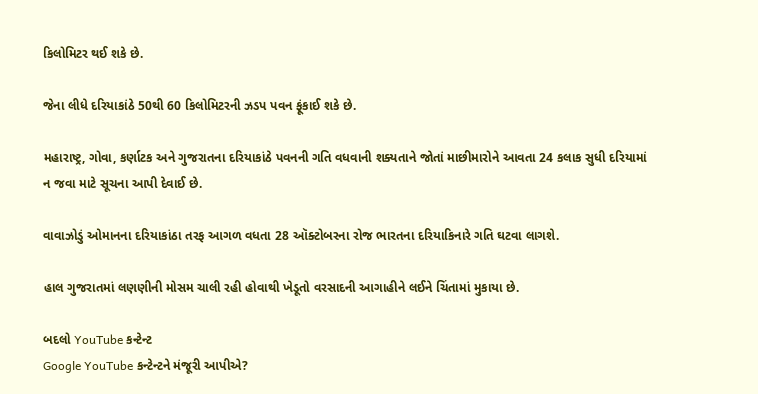કિલોમિટર થઈ શકે છે.

જેના લીધે દરિયાકાંઠે 50થી 60 કિલોમિટરની ઝડપ પવન ફૂંકાઈ શકે છે.

મહારાષ્ટ્ર, ગોવા, કર્ણાટક અને ગુજરાતના દરિયાકાંઠે પવનની ગતિ વધવાની શક્યતાને જોતાં માછીમારોને આવતા 24 કલાક સુધી દરિયામાં ન જવા માટે સૂચના આપી દેવાઈ છે.

વાવાઝોડું ઓમાનના દરિયાકાંઠા તરફ આગળ વધતા 28 ઑક્ટોબરના રોજ ભારતના દરિયાકિનારે ગતિ ઘટવા લાગશે.

હાલ ગુજરાતમાં લણણીની મોસમ ચાલી રહી હોવાથી ખેડૂતો વરસાદની આગાહીને લઈને ચિંતામાં મુકાયા છે.

બદલો YouTube કન્ટેન્ટ
Google YouTube કન્ટેન્ટને મંજૂરી આપીએ?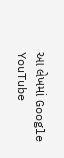આ લેખમાં Google YouTube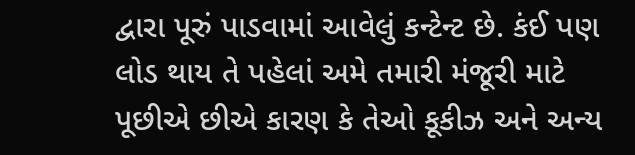દ્વારા પૂરું પાડવામાં આવેલું કન્ટેન્ટ છે. કંઈ પણ લોડ થાય તે પહેલાં અમે તમારી મંજૂરી માટે પૂછીએ છીએ કારણ કે તેઓ કૂકીઝ અને અન્ય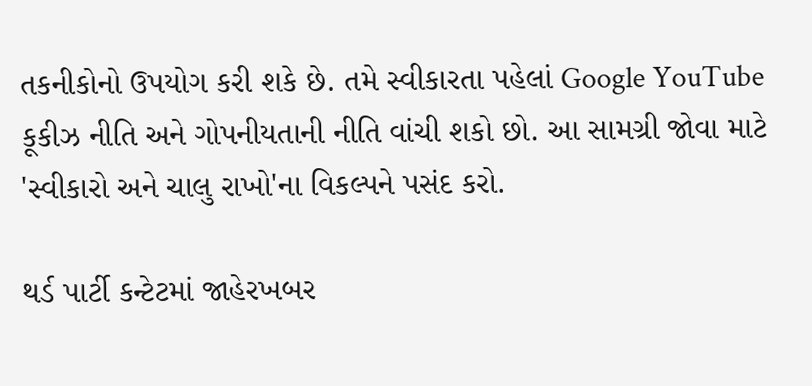તકનીકોનો ઉપયોગ કરી શકે છે. તમે સ્વીકારતા પહેલાં Google YouTube કૂકીઝ નીતિ અને ગોપનીયતાની નીતિ વાંચી શકો છો. આ સામગ્રી જોવા માટે 'સ્વીકારો અને ચાલુ રાખો'ના વિકલ્પને પસંદ કરો.

થર્ડ પાર્ટી કન્ટેટમાં જાહેરખબર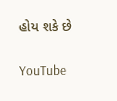હોય શકે છે

YouTube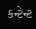કન્ટેન્ટ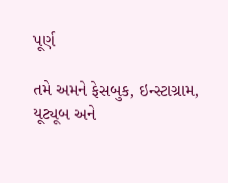પૂર્ણ

તમે અમને ફેસબુક, ઇન્સ્ટાગ્રામ, યૂટ્યૂબ અને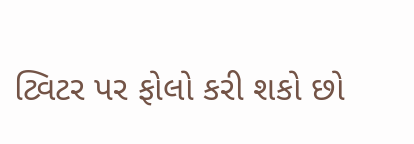ટ્વિટર પર ફોલો કરી શકો છો